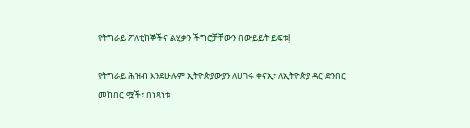የትግራይ ፖለቲከኞችና ልሂቃን ችግሮቻቸውን በውይይት ይፍቱḷ

የትግራይ ሕዝብ እንደሁሉም ኢትዮጵያውያን ለሀገሩ ቀናኢ፣ ለኢትዮጵያ ዳር ድንበር መከበር ሟች፣ በነጻነቱ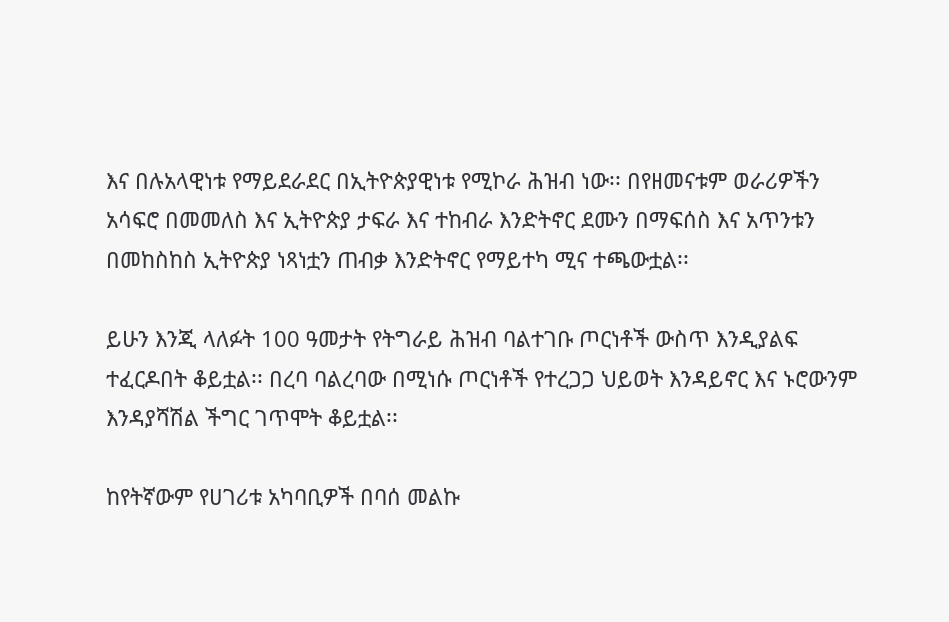እና በሉአላዊነቱ የማይደራደር በኢትዮጵያዊነቱ የሚኮራ ሕዝብ ነው፡፡ በየዘመናቱም ወራሪዎችን አሳፍሮ በመመለስ እና ኢትዮጵያ ታፍራ እና ተከብራ እንድትኖር ደሙን በማፍሰስ እና አጥንቱን በመከስከስ ኢትዮጵያ ነጻነቷን ጠብቃ እንድትኖር የማይተካ ሚና ተጫውቷል፡፡

ይሁን እንጂ ላለፉት 100 ዓመታት የትግራይ ሕዝብ ባልተገቡ ጦርነቶች ውስጥ እንዲያልፍ ተፈርዶበት ቆይቷል፡፡ በረባ ባልረባው በሚነሱ ጦርነቶች የተረጋጋ ህይወት እንዳይኖር እና ኑሮውንም እንዳያሻሽል ችግር ገጥሞት ቆይቷል፡፡

ከየትኛውም የሀገሪቱ አካባቢዎች በባሰ መልኩ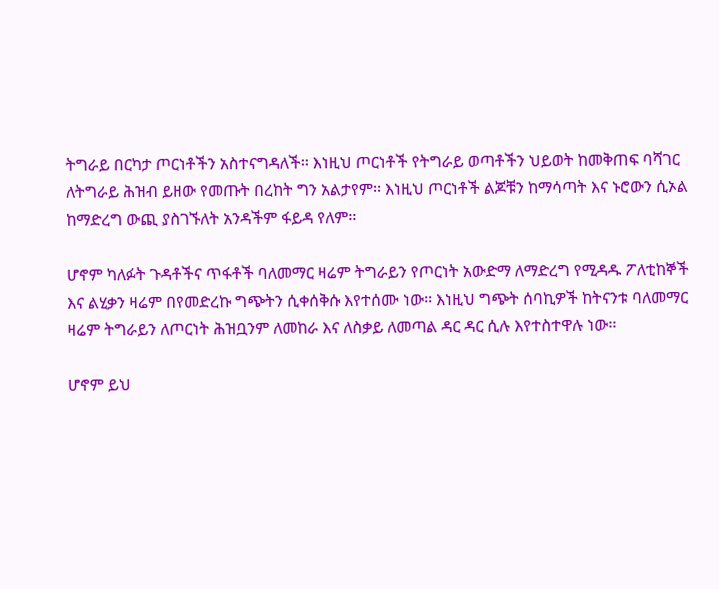ትግራይ በርካታ ጦርነቶችን አስተናግዳለች፡፡ እነዚህ ጦርነቶች የትግራይ ወጣቶችን ህይወት ከመቅጠፍ ባሻገር ለትግራይ ሕዝብ ይዘው የመጡት በረከት ግን አልታየም፡፡ እነዚህ ጦርነቶች ልጆቹን ከማሳጣት እና ኑሮውን ሲኦል ከማድረግ ውጪ ያስገኙለት አንዳችም ፋይዳ የለም፡፡

ሆኖም ካለፉት ጉዳቶችና ጥፋቶች ባለመማር ዛሬም ትግራይን የጦርነት አውድማ ለማድረግ የሚዳዱ ፖለቲከኞች እና ልሂቃን ዛሬም በየመድረኩ ግጭትን ሲቀሰቅሱ እየተሰሙ ነው፡፡ እነዚህ ግጭት ሰባኪዎች ከትናንቱ ባለመማር ዛሬም ትግራይን ለጦርነት ሕዝቧንም ለመከራ እና ለስቃይ ለመጣል ዳር ዳር ሲሉ እየተስተዋሉ ነው፡፡

ሆኖም ይህ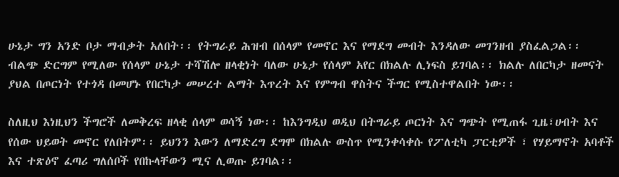ሁኔታ ግን አንድ ቦታ ማብቃት አለበት፡፡ የትግራይ ሕዝብ በሰላም የመኖር እና የማደግ መብት እንዳለው መገንዘብ ያስፈልጋል፡፡ ብልጭ ድርግም የሚለው የሰላም ሁኔታ ተሻሽሎ ዘላቂነት ባለው ሁኔታ የሰላም አየር በክልሉ ሊነፍስ ይገባል፡፡ ክልሉ ለበርካታ ዘመናት ያህል በጦርነት የተጎዳ በመሆኑ የበርካታ መሠረተ ልማት እጥረት እና የምግብ ዋስትና ችግር የሚስተዋልበት ነው፡፡

ስለዚህ እነዚህን ችግሮች ለመቅረፍ ዘላቂ ሰላም ወሳኝ ነው፡፡ ከእንግዲህ ወዲህ በትግራይ ጦርነት እና ግጭት የሚጠፋ ጊዜ፣ሀብት እና የሰው ህይወት መኖር የለበትም፡፡ ይህንን እውን ለማድረግ ደግሞ በክልሉ ውስጥ የሚንቀሳቀሱ የፖለቲካ ፓርቲዎች ፣ የሃይማኖት አባቶች እና ተጽዕኖ ፈጣሪ ግለሰቦች የበኩላቸውን ሚና ሊወጡ ይገባል፡፡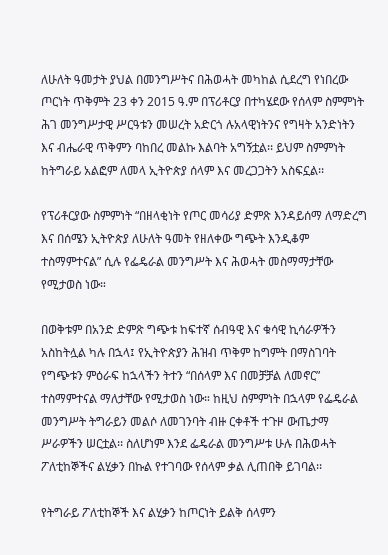ለሁለት ዓመታት ያህል በመንግሥትና በሕወሓት መካከል ሲደረግ የነበረው ጦርነት ጥቅምት 23 ቀን 2015 ዓ.ም በፕሪቶርያ በተካሄደው የሰላም ስምምነት ሕገ መንግሥታዊ ሥርዓቱን መሠረት አድርጎ ሉአላዊነትንና የግዛት አንድነትን እና ብሔራዊ ጥቅምን ባከበረ መልኩ እልባት አግኝቷል፡፡ ይህም ስምምነት ከትግራይ አልፎም ለመላ ኢትዮጵያ ሰላም እና መረጋጋትን አስፍኗል፡፡

የፕሪቶርያው ስምምነት “በዘላቂነት የጦር መሳሪያ ድምጽ እንዳይሰማ ለማድረግ እና በሰሜን ኢትዮጵያ ለሁለት ዓመት የዘለቀው ግጭት እንዲቆም ተስማምተናል” ሲሉ የፌዴራል መንግሥት እና ሕወሓት መስማማታቸው የሚታወስ ነው።

በወቅቱም በአንድ ድምጽ ግጭቱ ከፍተኛ ሰብዓዊ እና ቁሳዊ ኪሳራዎችን አስከትሏል ካሉ በኋላ፤ የኢትዮጵያን ሕዝብ ጥቅም ከግምት በማስገባት የግጭቱን ምዕራፍ ከኋላችን ትተን “በሰላም እና በመቻቻል ለመኖር” ተስማምተናል ማለታቸው የሚታወስ ነው። ከዚህ ስምምነት በኋላም የፌዴራል መንግሥት ትግራይን መልሶ ለመገንባት ብዙ ርቀቶች ተጉዞ ውጤታማ ሥራዎችን ሠርቷል፡፡ ስለሆነም እንደ ፌዴራል መንግሥቱ ሁሉ በሕወሓት ፖለቲከኞችና ልሂቃን በኩል የተገባው የሰላም ቃል ሊጠበቅ ይገባል፡፡

የትግራይ ፖለቲከኞች እና ልሂቃን ከጦርነት ይልቅ ሰላምን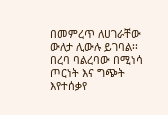በመምረጥ ለሀገራቸው ውለታ ሊውሉ ይገባል፡፡ በረባ ባልረባው በሚነሳ ጦርነት እና ግጭት እየተሰቃየ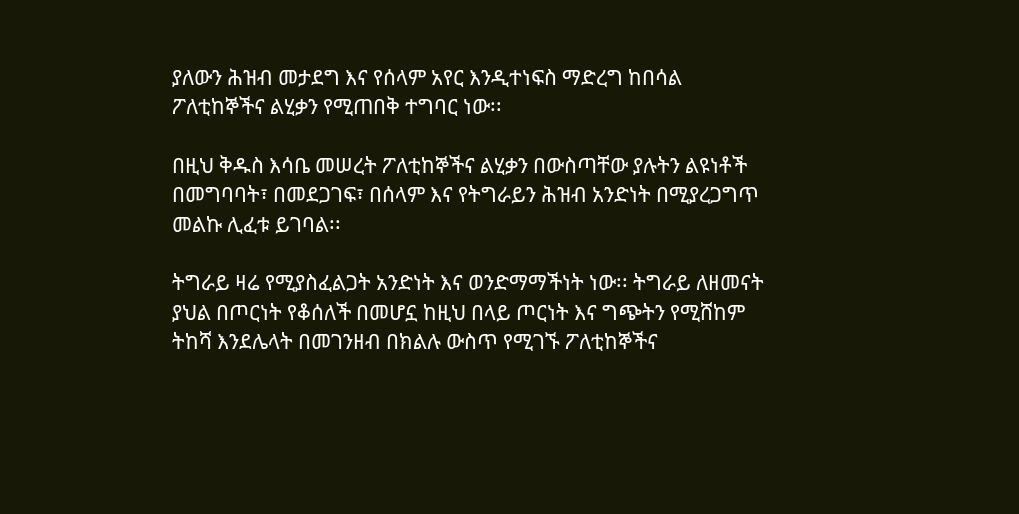ያለውን ሕዝብ መታደግ እና የሰላም አየር እንዲተነፍስ ማድረግ ከበሳል ፖለቲከኞችና ልሂቃን የሚጠበቅ ተግባር ነው፡፡

በዚህ ቅዱስ እሳቤ መሠረት ፖለቲከኞችና ልሂቃን በውስጣቸው ያሉትን ልዩነቶች በመግባባት፣ በመደጋገፍ፣ በሰላም እና የትግራይን ሕዝብ አንድነት በሚያረጋግጥ መልኩ ሊፈቱ ይገባል፡፡

ትግራይ ዛሬ የሚያስፈልጋት አንድነት እና ወንድማማችነት ነው፡፡ ትግራይ ለዘመናት ያህል በጦርነት የቆሰለች በመሆኗ ከዚህ በላይ ጦርነት እና ግጭትን የሚሸከም ትከሻ እንደሌላት በመገንዘብ በክልሉ ውስጥ የሚገኙ ፖለቲከኞችና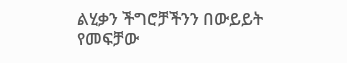ልሂቃን ችግሮቻችንን በውይይት የመፍቻው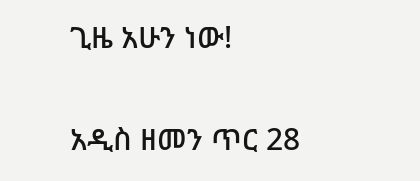ጊዜ አሁን ነው!

አዲስ ዘመን ጥር 28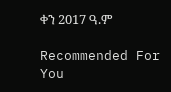ቀን 2017 ዓ.ም

Recommended For You